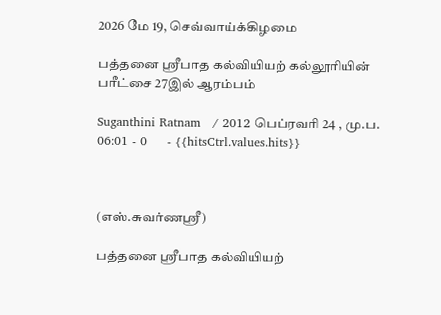2026 மே 19, செவ்வாய்க்கிழமை

பத்தனை ஸ்ரீபாத கல்வியியற் கல்லூரியின் பரீட்சை 27இல் ஆரம்பம்

Suganthini Ratnam   / 2012 பெப்ரவரி 24 , மு.ப. 06:01 - 0     - {{hitsCtrl.values.hits}}



(எஸ்.சுவர்ணஸ்ரீ)

பத்தனை ஸ்ரீபாத கல்வியியற்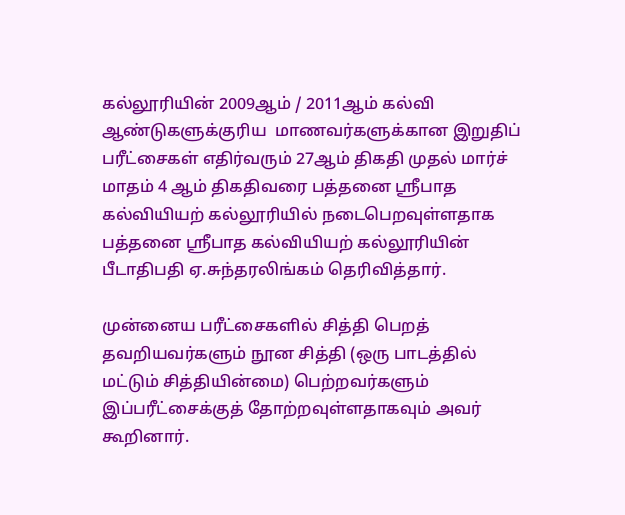கல்லூரியின் 2009ஆம் / 2011ஆம் கல்வி ஆண்டுகளுக்குரிய  மாணவர்களுக்கான இறுதிப் பரீட்சைகள் எதிர்வரும் 27ஆம் திகதி முதல் மார்ச் மாதம் 4 ஆம் திகதிவரை பத்தனை ஸ்ரீபாத கல்வியியற் கல்லூரியில் நடைபெறவுள்ளதாக பத்தனை ஸ்ரீபாத கல்வியியற் கல்லூரியின் பீடாதிபதி ஏ.சுந்தரலிங்கம் தெரிவித்தார்.

முன்னைய பரீட்சைகளில் சித்தி பெறத் தவறியவர்களும் நூன சித்தி (ஒரு பாடத்தில் மட்டும் சித்தியின்மை) பெற்றவர்களும் இப்பரீட்சைக்குத் தோற்றவுள்ளதாகவும் அவர் கூறினார்.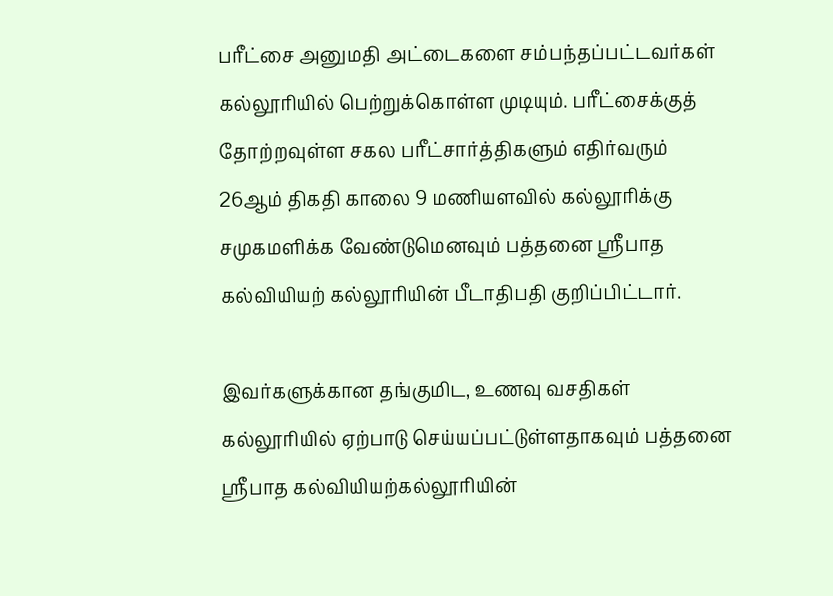பரீட்சை அனுமதி அட்டைகளை சம்பந்தப்பட்டவர்கள் கல்லூரியில் பெற்றுக்கொள்ள முடியும். பரீட்சைக்குத் தோற்றவுள்ள சகல பரீட்சார்த்திகளும் எதிர்வரும் 26ஆம் திகதி காலை 9 மணியளவில் கல்லூரிக்கு சமுகமளிக்க வேண்டுமெனவும் பத்தனை ஸ்ரீபாத கல்வியியற் கல்லூரியின் பீடாதிபதி குறிப்பிட்டார்.

இவர்களுக்கான தங்குமிட, உணவு வசதிகள் கல்லூரியில் ஏற்பாடு செய்யப்பட்டுள்ளதாகவும் பத்தனை ஸ்ரீபாத கல்வியியற்கல்லூரியின்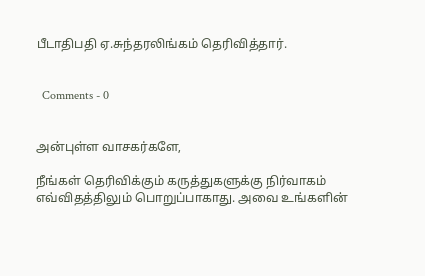பீடாதிபதி ஏ.சுந்தரலிங்கம் தெரிவித்தார்.


  Comments - 0


அன்புள்ள வாசகர்களே,

நீங்கள் தெரிவிக்கும் கருத்துகளுக்கு நிர்வாகம் எவ்விதத்திலும் பொறுப்பாகாது. அவை உங்களின்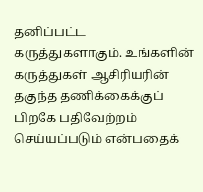தனிப்பட்ட கருத்துகளாகும். உங்களின் கருத்துகள் ஆசிரியரின் தகுந்த தணிக்கைக்குப் பிறகே பதிவேற்றம் செய்யப்படும் என்பதைக்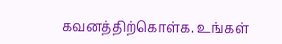கவனத்திற்கொள்க. உங்கள்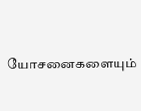யோசனைகளையும்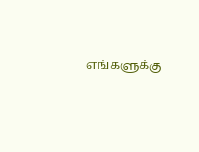எங்களுக்கு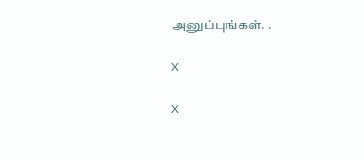அனுப்புங்கள். .

X

X